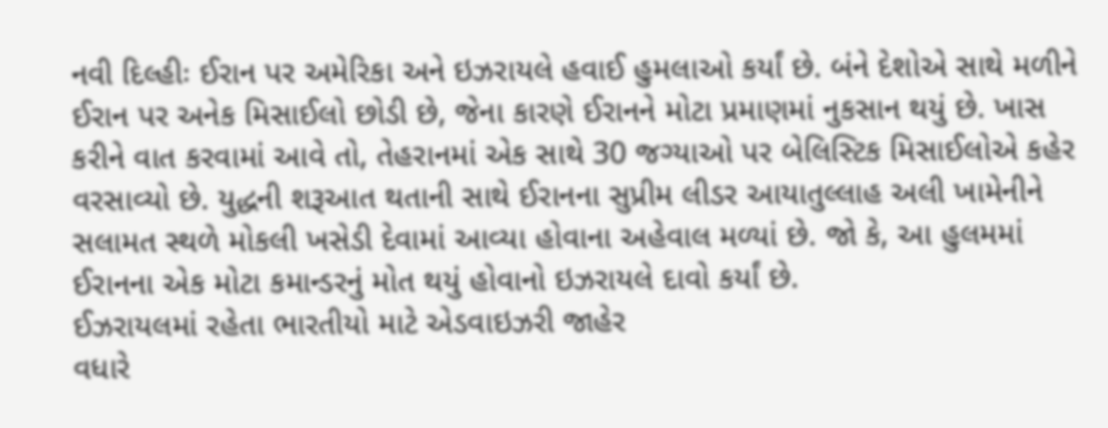નવી દિલ્હીઃ ઈરાન પર અમેરિકા અને ઇઝરાયલે હવાઈ હુમલાઓ કર્યાં છે. બંને દેશોએ સાથે મળીને ઈરાન પર અનેક મિસાઈલો છોડી છે, જેના કારણે ઈરાનને મોટા પ્રમાણમાં નુકસાન થયું છે. ખાસ કરીને વાત કરવામાં આવે તો, તેહરાનમાં એક સાથે 30 જગ્યાઓ પર બેલિસ્ટિક મિસાઈલોએ કહેર વરસાવ્યો છે. યુદ્ધની શરૂઆત થતાની સાથે ઈરાનના સુપ્રીમ લીડર આયાતુલ્લાહ અલી ખામેનીને સલામત સ્થળે મોકલી ખસેડી દેવામાં આવ્યા હોવાના અહેવાલ મળ્યાં છે. જો કે, આ હુલમમાં ઈરાનના એક મોટા કમાન્ડરનું મોત થયું હોવાનો ઇઝરાયલે દાવો કર્યાં છે.
ઈઝરાયલમાં રહેતા ભારતીયો માટે એડવાઇઝરી જાહેર
વધારે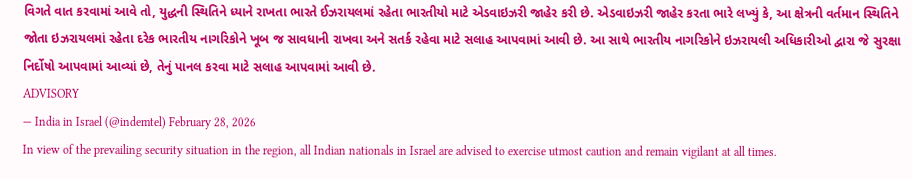વિગતે વાત કરવામાં આવે તો, યુદ્ધની સ્થિતિને ધ્યાને રાખતા ભારતે ઈઝરાયલમાં રહેતા ભારતીયો માટે એડવાઇઝરી જાહેર કરી છે. એડવાઇઝરી જાહેર કરતા ભારે લખ્યું કે, આ ક્ષેત્રની વર્તમાન સ્થિતિને જોતા ઇઝરાયલમાં રહેતા દરેક ભારતીય નાગરિકોને ખૂબ જ સાવધાની રાખવા અને સતર્ક રહેવા માટે સલાહ આપવામાં આવી છે. આ સાથે ભારતીય નાગરિકોને ઇઝરાયલી અધિકારીઓ દ્વારા જે સુરક્ષા નિર્દોષો આપવામાં આવ્યાં છે, તેનું પાનલ કરવા માટે સલાહ આપવામાં આવી છે.
ADVISORY
— India in Israel (@indemtel) February 28, 2026
In view of the prevailing security situation in the region, all Indian nationals in Israel are advised to exercise utmost caution and remain vigilant at all times.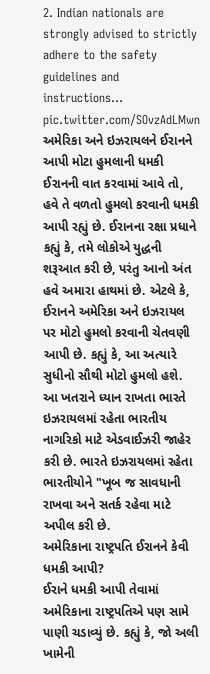2. Indian nationals are strongly advised to strictly adhere to the safety guidelines and instructions… pic.twitter.com/SOvzAdLMwn
અમેરિકા અને ઇઝરાયલને ઈરાનને આપી મોટા હુમલાની ધમકી
ઈરાનની વાત કરવામાં આવે તો, હવે તે વળતો હુમલો કરવાની ધમકી આપી રહ્યું છે. ઈરાનના રક્ષા પ્રધાને કહ્યું કે, તમે લોકોએ યુદ્ધની શરૂઆત કરી છે, પરંતુ આનો અંત હવે અમારા હાથમાં છે. એટલે કે, ઈરાનને અમેરિકા અને ઇઝરાયલ પર મોટો હુમલો કરવાની ચેતવણી આપી છે. કહ્યું કે, આ અત્યારે સુધીનો સૌથી મોટો હુમલો હશે. આ ખતરાને ધ્યાન રાખતા ભારતે ઇઝરાયલમાં રહેતા ભારતીય નાગરિકો માટે એડવાઈઝરી જાહેર કરી છે. ભારતે ઇઝરાયલમાં રહેતા ભારતીયોને "ખૂબ જ સાવધાની રાખવા અને સતર્ક રહેવા માટે અપીલ કરી છે.
અમેરિકાના રાષ્ટ્રપતિ ઈરાનને કેવી ધમકી આપી?
ઈરાને ધમકી આપી તેવામાં અમેરિકાના રાષ્ટ્રપતિએ પણ સામે પાણી ચડાવ્યું છે. કહ્યું કે, જો અલી ખામેની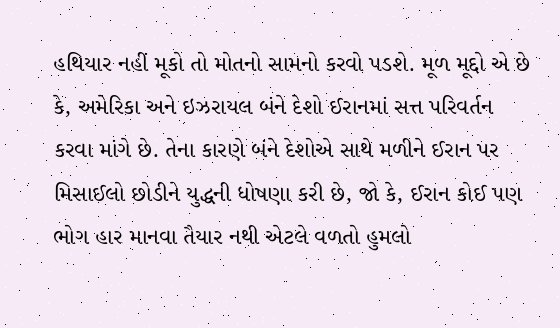હથિયાર નહીં મૂકો તો મોતનો સામનો કરવો પડશે. મૂળ મૂદ્દો એ છે કે, અમેરિકા અને ઇઝરાયલ બંને દેશો ઈરાનમાં સત્ત પરિવર્તન કરવા માંગે છે. તેના કારણે બંને દેશોએ સાથે મળીને ઈરાન પર મિસાઈલો છોડીને યુદ્ધની ધોષણા કરી છે, જો કે, ઈરાન કોઈ પણ ભોગ હાર માનવા તૈયાર નથી એટલે વળતો હુમલો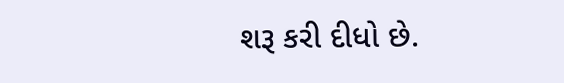શરૂ કરી દીધો છે.